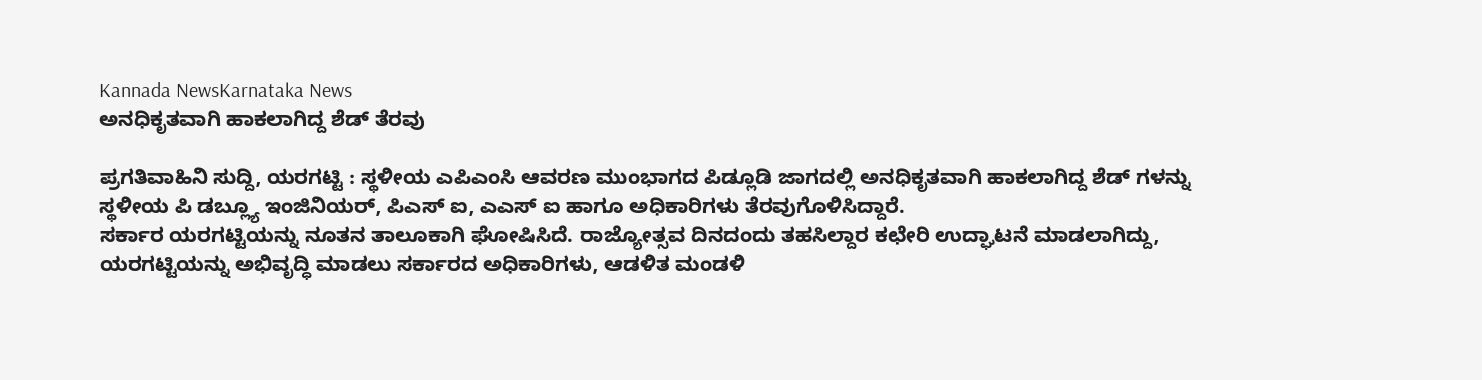Kannada NewsKarnataka News
ಅನಧಿಕೃತವಾಗಿ ಹಾಕಲಾಗಿದ್ದ ಶೆಡ್ ತೆರವು

ಪ್ರಗತಿವಾಹಿನಿ ಸುದ್ದಿ, ಯರಗಟ್ಟಿ : ಸ್ಥಳೀಯ ಎಪಿಎಂಸಿ ಆವರಣ ಮುಂಭಾಗದ ಪಿಡ್ಲೂಡಿ ಜಾಗದಲ್ಲಿ ಅನಧಿಕೃತವಾಗಿ ಹಾಕಲಾಗಿದ್ದ ಶೆಡ್ ಗಳನ್ನು ಸ್ಥಳೀಯ ಪಿ ಡಬ್ಲ್ಯೂ ಇಂಜಿನಿಯರ್, ಪಿಎಸ್ ಐ, ಎಎಸ್ ಐ ಹಾಗೂ ಅಧಿಕಾರಿಗಳು ತೆರವುಗೊಳಿಸಿದ್ದಾರೆ.
ಸರ್ಕಾರ ಯರಗಟ್ಟಿಯನ್ನು ನೂತನ ತಾಲೂಕಾಗಿ ಘೋಷಿಸಿದೆ. ರಾಜ್ಯೋತ್ಸವ ದಿನದಂದು ತಹಸಿಲ್ದಾರ ಕಛೇರಿ ಉದ್ಘಾಟನೆ ಮಾಡಲಾಗಿದ್ದು, ಯರಗಟ್ಟಿಯನ್ನು ಅಭಿವೃದ್ಧಿ ಮಾಡಲು ಸರ್ಕಾರದ ಅಧಿಕಾರಿಗಳು, ಆಡಳಿತ ಮಂಡಳಿ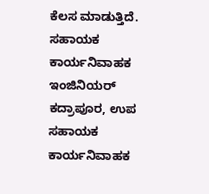ಕೆಲಸ ಮಾಡುತ್ತಿದೆ.
ಸಹಾಯಕ ಕಾರ್ಯನಿವಾಹಕ ಇಂಜಿನಿಯರ್ ಕದ್ರಾಪೂರ, ಉಪ ಸಹಾಯಕ ಕಾರ್ಯನಿವಾಹಕ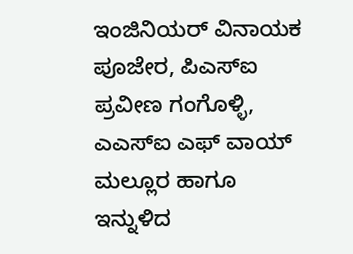ಇಂಜಿನಿಯರ್ ವಿನಾಯಕ ಪೂಜೇರ, ಪಿಎಸ್ಐ ಪ್ರವೀಣ ಗಂಗೊಳ್ಳಿ, ಎಎಸ್ಐ ಎಫ್ ವಾಯ್ ಮಲ್ಲೂರ ಹಾಗೂ ಇನ್ನುಳಿದ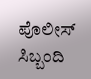ಪೊಲೀಸ್ ಸಿಬ್ಬಂದಿ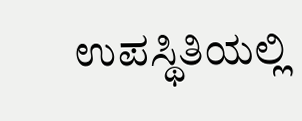ಉಪಸ್ಥಿತಿಯಲ್ಲಿ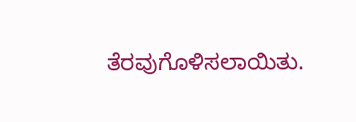ತೆರವುಗೊಳಿಸಲಾಯಿತು.